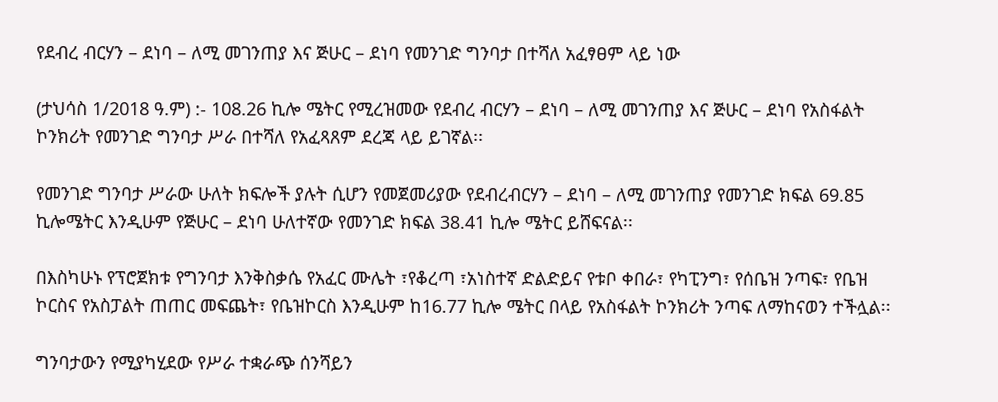የደብረ ብርሃን – ደነባ – ለሚ መገንጠያ እና ጅሁር – ደነባ የመንገድ ግንባታ በተሻለ አፈፃፀም ላይ ነው

(ታህሳስ 1/2018 ዓ.ም) :- 108.26 ኪሎ ሜትር የሚረዝመው የደብረ ብርሃን – ደነባ – ለሚ መገንጠያ እና ጅሁር – ደነባ የአስፋልት ኮንክሪት የመንገድ ግንባታ ሥራ በተሻለ የአፈጻጸም ደረጃ ላይ ይገኛል፡፡

የመንገድ ግንባታ ሥራው ሁለት ክፍሎች ያሉት ሲሆን የመጀመሪያው የደብረብርሃን – ደነባ – ለሚ መገንጠያ የመንገድ ክፍል 69.85 ኪሎሜትር እንዲሁም የጅሁር – ደነባ ሁለተኛው የመንገድ ክፍል 38.41 ኪሎ ሜትር ይሸፍናል፡፡

በእስካሁኑ የፕሮጀክቱ የግንባታ እንቅስቃሴ የአፈር ሙሌት ፣የቆረጣ ፣አነስተኛ ድልድይና የቱቦ ቀበራ፣ የካፒንግ፣ የሰቤዝ ንጣፍ፣ የቤዝ ኮርስና የአስፓልት ጠጠር መፍጨት፣ የቤዝኮርስ እንዲሁም ከ16.77 ኪሎ ሜትር በላይ የአስፋልት ኮንክሪት ንጣፍ ለማከናወን ተችሏል፡፡

ግንባታውን የሚያካሂደው የሥራ ተቋራጭ ሰንሻይን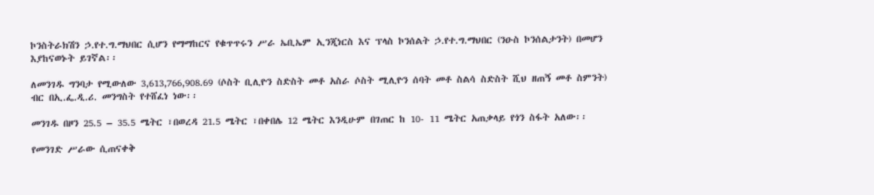ኮንስትራክሽን ኃ.የተ.ግ.ማህበር ሲሆን የማማከርና የቁጥጥሩን ሥራ ኤቢኤም ኢንጂነርስ እና ፕላስ ኮንሰልት ኃ.የተ.ግ.ማህበር (ንዑስ ኮንሰልታንት) በመሆን እያከናወኑት ይገኛል፡፡

ለመንገዱ ግንባታ የሚውለው 3,613,766,908.69 (ሶስት ቢሊዮን ስድስት መቶ አስራ ሶስት ሚሊዮን ሰባት መቶ ስልሳ ስድስት ሺህ ዘጠኝ መቶ ስምንት) ብር በኢ.ፌ.ዲ.ሪ. መንግስት የተሸፈነ ነው፡፡

መንገዱ በዞን 25.5 – 35.5 ሜትር ፣በወረዳ 21.5 ሜትር ፣በቀበሌ 12 ሜትር እንዲሁም በገጠር ከ 10- 11 ሜትር አጠቃላይ የጎን ስፋት አለው፡፡

የመንገድ ሥራው ሲጠናቀቅ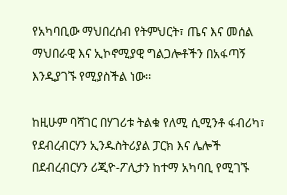የአካባቢው ማህበረሰብ የትምህርት፣ ጤና እና መሰል ማህበራዊ እና ኢኮኖሚያዊ ግልጋሎቶችን በአፋጣኝ እንዲያገኙ የሚያስችል ነው፡፡

ከዚሁም ባሻገር በሃገሪቱ ትልቁ የለሚ ሲሚንቶ ፋብሪካ፣ የደብረብርሃን ኢንዱስትሪያል ፓርክ እና ሌሎች በደብረብርሃን ሪጂዮ-ፖሊታን ከተማ አካባቢ የሚገኙ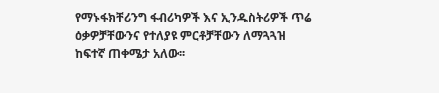የማኑፋክቸሪንግ ፋብሪካዎች እና ኢንዱስትሪዎች ጥሬ ዕቃዎቻቸውንና የተለያዩ ምርቶቻቸውን ለማጓጓዝ ከፍተኛ ጠቀሜታ አለው፡፡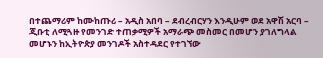በተጨማሪም ከሙከጡሪ – አዲስ አበባ – ደብረብርሃን እንዲሁም ወደ አዋሽ አርባ – ጂቡቲ ለሚጓዙ የመንገድ ተጠቃሚዎች አማራጭ መስመር በመሆን ያገለግላል መሆኑን ከኢትዮጵያ መንገዶች አስተዳደር የተገኘው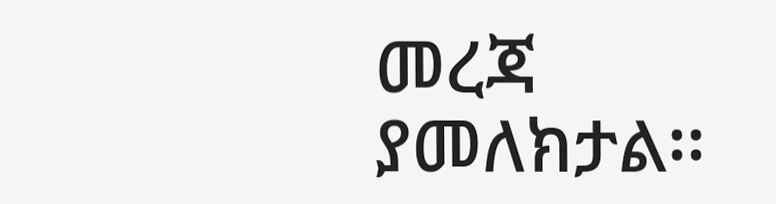መረጃ ያመለክታል፡፡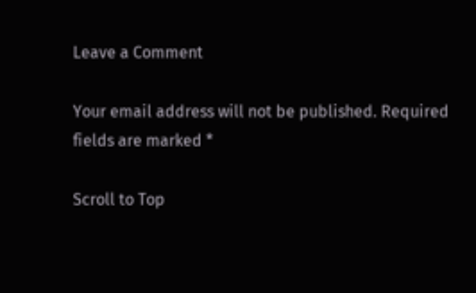Leave a Comment

Your email address will not be published. Required fields are marked *

Scroll to Top